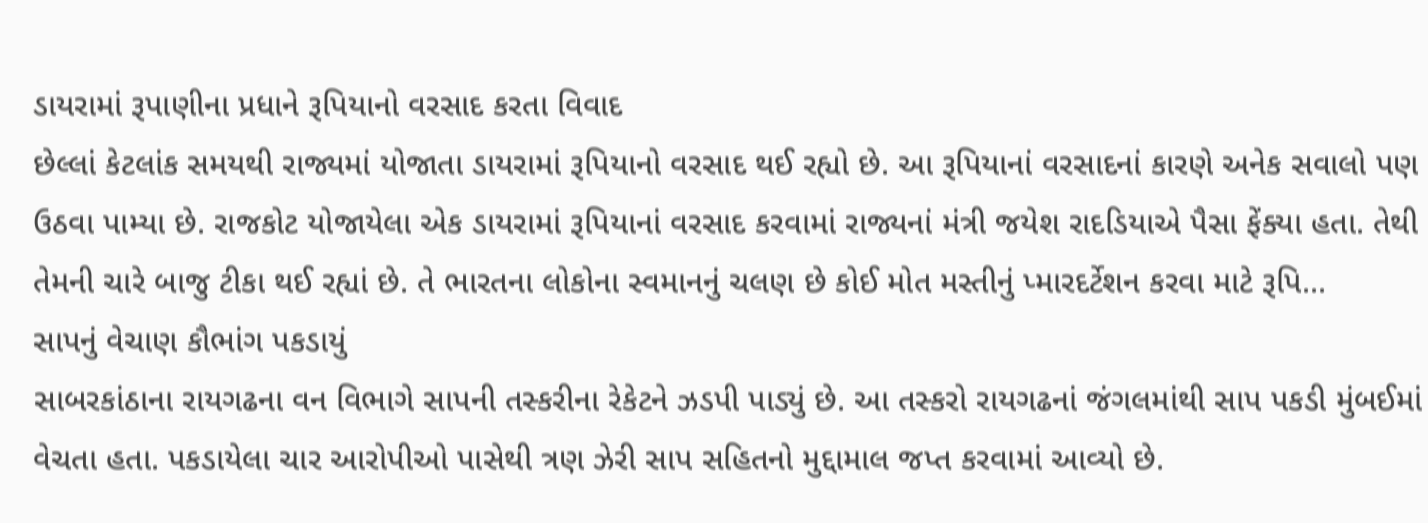ડાયરામાં રૂપાણીના પ્રધાને રૂપિયાનો વરસાદ કરતા વિવાદ
છેલ્લાં કેટલાંક સમયથી રાજ્યમાં યોજાતા ડાયરામાં રૂપિયાનો વરસાદ થઈ રહ્યો છે. આ રૂપિયાનાં વરસાદનાં કારણે અનેક સવાલો પણ ઉઠવા પામ્યા છે. રાજકોટ યોજાયેલા એક ડાયરામાં રૂપિયાનાં વરસાદ કરવામાં રાજ્યનાં મંત્રી જયેશ રાદડિયાએ પૈસા ફેંક્યા હતા. તેથી તેમની ચારે બાજુ ટીકા થઈ રહ્યાં છે. તે ભારતના લોકોના સ્વમાનનું ચલણ છે કોઈ મોત મસ્તીનું પ્મારદર્ટેશન કરવા માટે રૂપિ...
સાપનું વેચાણ કૌભાંગ પકડાયું
સાબરકાંઠાના રાયગઢના વન વિભાગે સાપની તસ્કરીના રેકેટને ઝડપી પાડ્યું છે. આ તસ્કરો રાયગઢનાં જંગલમાંથી સાપ પકડી મુંબઈમાં વેચતા હતા. પકડાયેલા ચાર આરોપીઓ પાસેથી ત્રણ ઝેરી સાપ સહિતનો મુદ્દામાલ જપ્ત કરવામાં આવ્યો છે.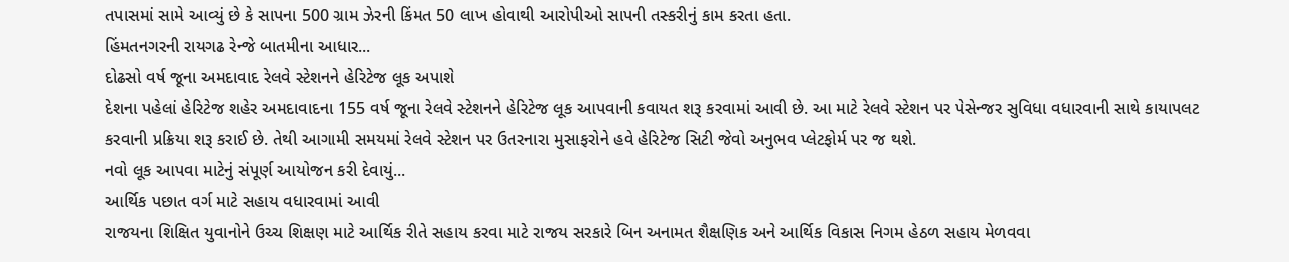તપાસમાં સામે આવ્યું છે કે સાપના 500 ગ્રામ ઝેરની કિંમત 50 લાખ હોવાથી આરોપીઓ સાપની તસ્કરીનું કામ કરતા હતા.
હિંમતનગરની રાયગઢ રેન્જે બાતમીના આધાર...
દોઢસો વર્ષ જૂના અમદાવાદ રેલવે સ્ટેશનને હેરિટેજ લૂક અપાશે
દેશના પહેલાં હેરિટેજ શહેર અમદાવાદના 155 વર્ષ જૂના રેલવે સ્ટેશનને હેરિટેજ લૂક આપવાની કવાયત શરૂ કરવામાં આવી છે. આ માટે રેલવે સ્ટેશન પર પેસેન્જર સુવિધા વધારવાની સાથે કાયાપલટ કરવાની પ્રક્રિયા શરૂ કરાઈ છે. તેથી આગામી સમયમાં રેલવે સ્ટેશન પર ઉતરનારા મુસાફરોને હવે હેરિટેજ સિટી જેવો અનુભવ પ્લેટફોર્મ પર જ થશે.
નવો લૂક આપવા માટેનું સંપૂર્ણ આયોજન કરી દેવાયું...
આર્થિક પછાત વર્ગ માટે સહાય વધારવામાં આવી
રાજયના શિક્ષિત યુવાનોને ઉચ્ચ શિક્ષણ માટે આર્થિક રીતે સહાય કરવા માટે રાજય સરકારે બિન અનામત શૈક્ષણિક અને આર્થિક વિકાસ નિગમ હેઠળ સહાય મેળવવા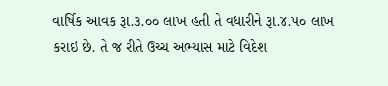વાર્ષિક આવક રૂા.૩.૦૦ લાખ હતી તે વધારીને રૂા.૪.૫૦ લાખ કરાઇ છે. તે જ રીતે ઉચ્ચ અભ્યાસ માટે વિદેશ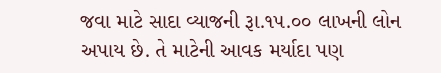જવા માટે સાદા વ્યાજની રૂા.૧૫.૦૦ લાખની લોન અપાય છે. તે માટેની આવક મર્યાદા પણ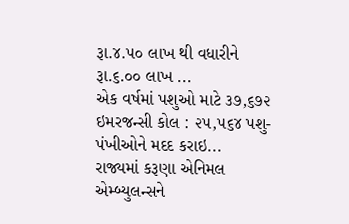રૂા.૪.૫૦ લાખ થી વધારીને રૂા.૬.૦૦ લાખ ...
એક વર્ષમાં પશુઓ માટે ૩૭,૬૭૨ ઇમરજન્સી કોલ : ૨૫,૫૬૪ પશુ-પંખીઓને મદદ કરાઇ...
રાજ્યમાં કરૂણા એનિમલ એમ્બ્યુલન્સને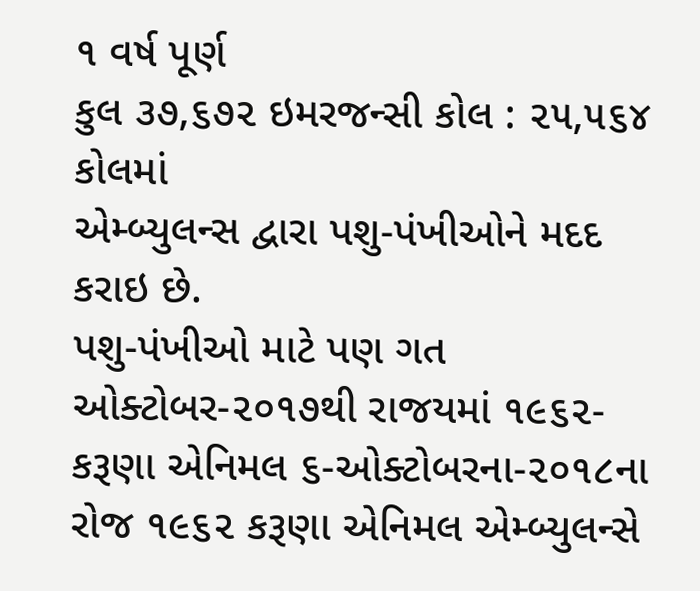૧ વર્ષ પૂર્ણ
કુલ ૩૭,૬૭૨ ઇમરજન્સી કોલ : ૨૫,૫૬૪ કોલમાં
એમ્બ્યુલન્સ દ્વારા પશુ-પંખીઓને મદદ કરાઇ છે.
પશુ-પંખીઓ માટે પણ ગત ઓક્ટોબર-૨૦૧૭થી રાજયમાં ૧૯૬૨-કરૂણા એનિમલ ૬-ઓક્ટોબરના-૨૦૧૮ના રોજ ૧૯૬૨ કરૂણા એનિમલ એમ્બ્યુલન્સે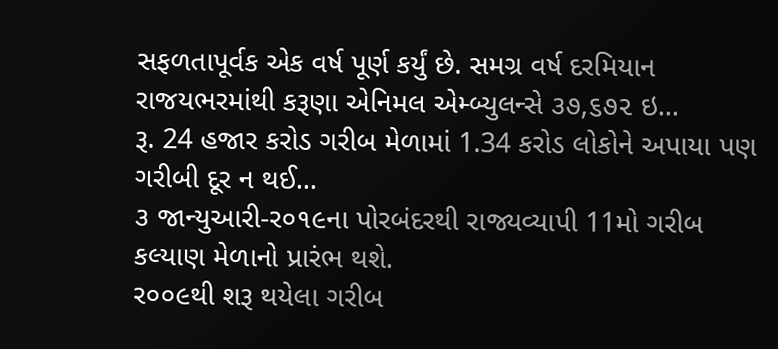સફળતાપૂર્વક એક વર્ષ પૂર્ણ કર્યું છે. સમગ્ર વર્ષ દરમિયાન રાજયભરમાંથી કરૂણા એનિમલ એમ્બ્યુલન્સે ૩૭,૬૭૨ ઇ...
રૂ. 24 હજાર કરોડ ગરીબ મેળામાં 1.34 કરોડ લોકોને અપાયા પણ ગરીબી દૂર ન થઈ...
૩ જાન્યુઆરી-ર૦૧૯ના પોરબંદરથી રાજ્યવ્યાપી 11મો ગરીબ કલ્યાણ મેળાનો પ્રારંભ થશે.
ર૦૦૯થી શરૂ થયેલા ગરીબ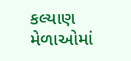કલ્યાણ મેળાઓમાં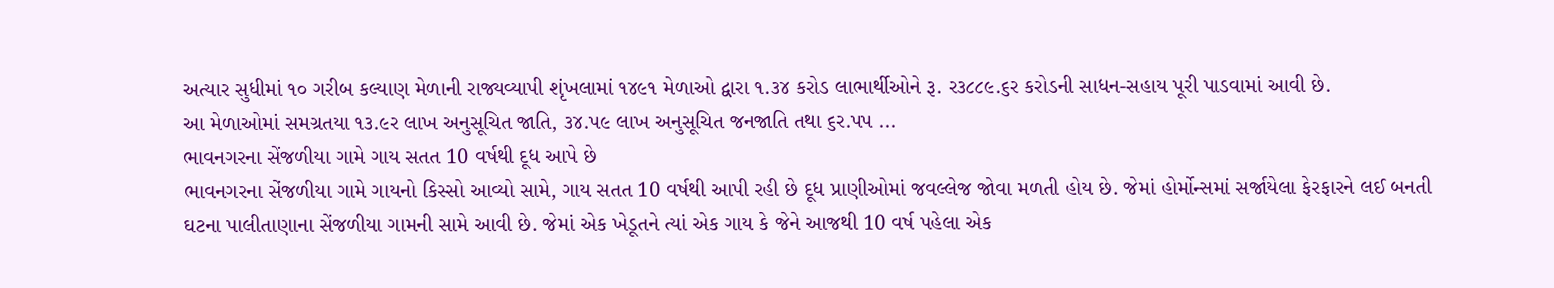અત્યાર સુધીમાં ૧૦ ગરીબ કલ્યાણ મેળાની રાજ્યવ્યાપી શૃંખલામાં ૧૪૯૧ મેળાઓ દ્વારા ૧.૩૪ કરોડ લાભાર્થીઓને રૂ. ર૩૮૮૯.૬ર કરોડની સાધન-સહાય પૂરી પાડવામાં આવી છે.
આ મેળાઓમાં સમગ્રતયા ૧૩.૯ર લાખ અનુસૂચિત જાતિ, ૩૪.પ૯ લાખ અનુસૂચિત જનજાતિ તથા ૬ર.પપ ...
ભાવનગરના સેંજળીયા ગામે ગાય સતત 10 વર્ષથી દૂધ આપે છે
ભાવનગરના સેંજળીયા ગામે ગાયનો કિસ્સો આવ્યો સામે, ગાય સતત 10 વર્ષથી આપી રહી છે દૂધ પ્રાણીઓમાં જવલ્લેજ જોવા મળતી હોય છે. જેમાં હોર્મોન્સમાં સર્જાયેલા ફેરફારને લઈ બનતી ઘટના પાલીતાણાના સેંજળીયા ગામની સામે આવી છે. જેમાં એક ખેડૂતને ત્યાં એક ગાય કે જેને આજથી 10 વર્ષ પહેલા એક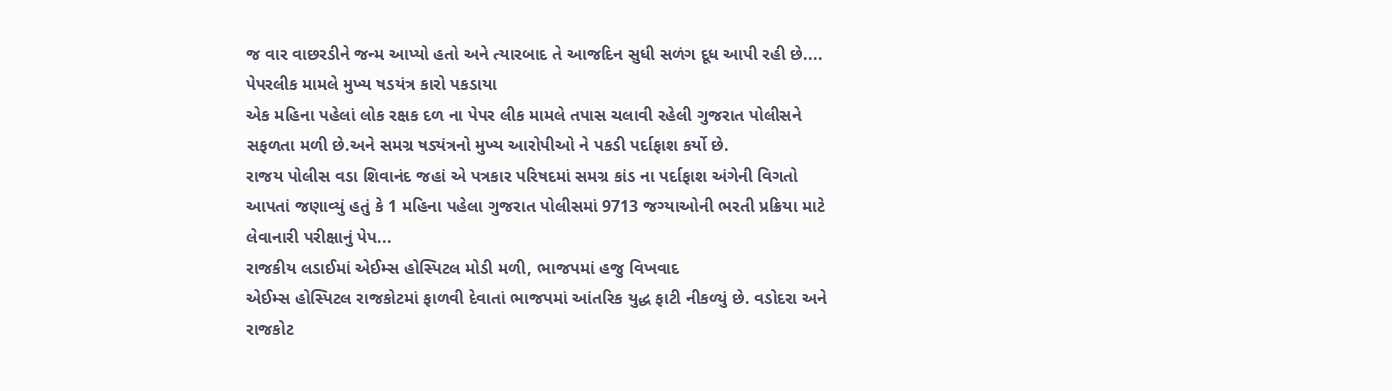જ વાર વાછરડીને જન્મ આપ્યો હતો અને ત્યારબાદ તે આજદિન સુધી સળંગ દૂધ આપી રહી છે....
પેપરલીક મામલે મુખ્ય ષડયંત્ર કારો પકડાયા
એક મહિના પહેલાં લોક રક્ષક દળ ના પેપર લીક મામલે તપાસ ચલાવી રહેલી ગુજરાત પોલીસને સફળતા મળી છે.અને સમગ્ર ષડ્યંત્રનો મુખ્ય આરોપીઓ ને પકડી પર્દાફાશ કર્યો છે.
રાજય પોલીસ વડા શિવાનંદ જહાં એ પત્રકાર પરિષદમાં સમગ્ર કાંડ ના પર્દાફાશ અંગેની વિગતો આપતાં જણાવ્યું હતું કે 1 મહિના પહેલા ગુજરાત પોલીસમાં 9713 જગ્યાઓની ભરતી પ્રક્રિયા માટે લેવાનારી પરીક્ષાનું પેપ...
રાજકીય લડાઈમાં એઈમ્સ હોસ્પિટલ મોડી મળી, ભાજપમાં હજુ વિખવાદ
એઈમ્સ હોસ્પિટલ રાજકોટમાં ફાળવી દેવાતાં ભાજપમાં આંતરિક યુદ્ધ ફાટી નીકળ્યું છે. વડોદરા અને રાજકોટ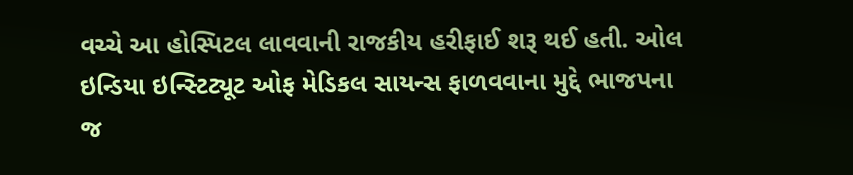વચ્ચે આ હોસ્પિટલ લાવવાની રાજકીય હરીફાઈ શરૂ થઈ હતી. ઓલ ઇન્ડિયા ઇન્સ્ટિટ્યૂટ ઓફ મેડિકલ સાયન્સ ફાળવવાના મુદ્દે ભાજપના જ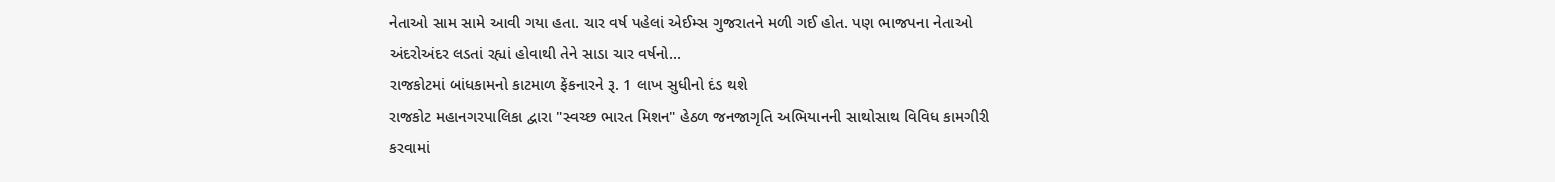નેતાઓ સામ સામે આવી ગયા હતા. ચાર વર્ષ પહેલાં એઈમ્સ ગુજરાતને મળી ગઈ હોત. પણ ભાજપના નેતાઓ અંદરોઅંદર લડતાં રહ્યાં હોવાથી તેને સાડા ચાર વર્ષનો...
રાજકોટમાં બાંધકામનો કાટમાળ ફેંકનારને રૂ. 1 લાખ સુધીનો દંડ થશે
રાજકોટ મહાનગરપાલિકા દ્વારા "સ્વચ્છ ભારત મિશન" હેઠળ જનજાગૃતિ અભિયાનની સાથોસાથ વિવિધ કામગીરી કરવામાં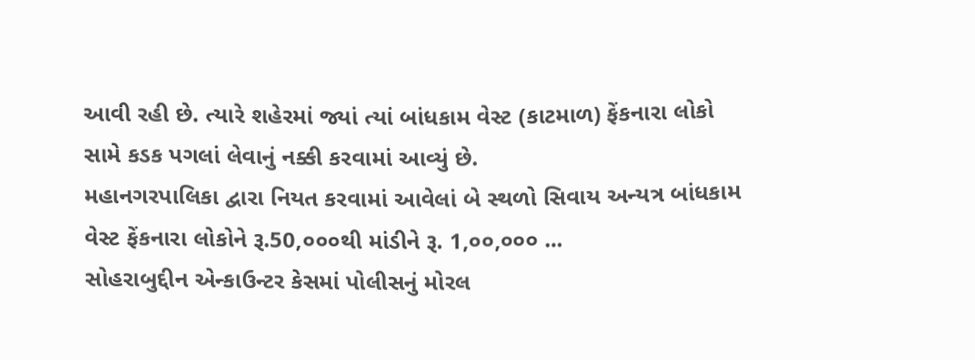આવી રહી છે. ત્યારે શહેરમાં જ્યાં ત્યાં બાંધકામ વેસ્ટ (કાટમાળ) ફેંકનારા લોકો સામે કડક પગલાં લેવાનું નક્કી કરવામાં આવ્યું છે.
મહાનગરપાલિકા દ્વારા નિયત કરવામાં આવેલાં બે સ્થળો સિવાય અન્યત્ર બાંધકામ વેસ્ટ ફેંકનારા લોકોને રૂ.50,૦૦૦થી માંડીને રૂ. 1,૦૦,૦૦૦ ...
સોહરાબુદ્દીન એન્કાઉન્ટર કેસમાં પોલીસનું મોરલ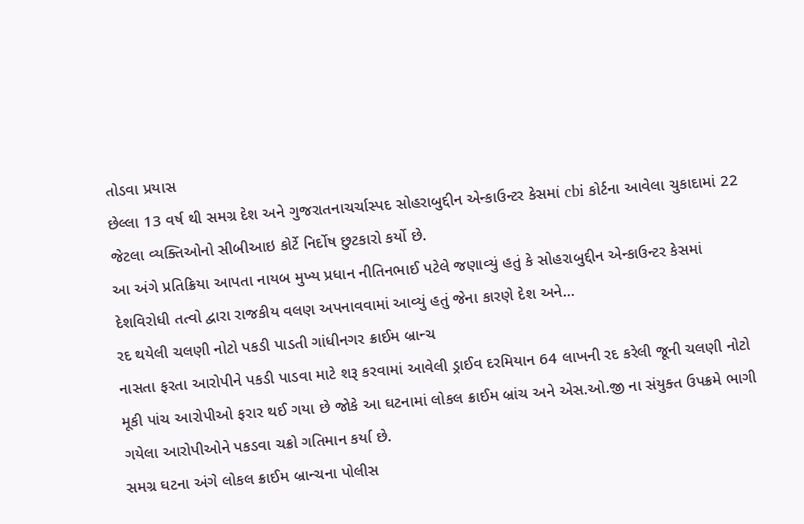તોડવા પ્રયાસ
છેલ્લા 13 વર્ષ થી સમગ્ર દેશ અને ગુજરાતનાચર્ચાસ્પદ સોહરાબુદ્દીન એન્કાઉન્ટર કેસમાં cbi કોર્ટના આવેલા ચુકાદામાં 22 જેટલા વ્યક્તિઓનો સીબીઆઇ કોર્ટે નિર્દોષ છુટકારો કર્યો છે.
આ અંગે પ્રતિક્રિયા આપતા નાયબ મુખ્ય પ્રધાન નીતિનભાઈ પટેલે જણાવ્યું હતું કે સોહરાબુદ્દીન એન્કાઉન્ટર કેસમાં દેશવિરોધી તત્વો દ્વારા રાજકીય વલણ અપનાવવામાં આવ્યું હતું જેના કારણે દેશ અને...
રદ થયેલી ચલણી નોટો પકડી પાડતી ગાંધીનગર ક્રાઈમ બ્રાન્ચ
નાસતા ફરતા આરોપીને પકડી પાડવા માટે શરૂ કરવામાં આવેલી ડ્રાઈવ દરમિયાન 64 લાખની રદ કરેલી જૂની ચલણી નોટો મૂકી પાંચ આરોપીઓ ફરાર થઈ ગયા છે જોકે આ ઘટનામાં લોકલ ક્રાઈમ બ્રાંચ અને એસ.ઓ.જી ના સંયુક્ત ઉપક્રમે ભાગી ગયેલા આરોપીઓને પકડવા ચક્રો ગતિમાન કર્યા છે.
સમગ્ર ઘટના અંગે લોકલ ક્રાઈમ બ્રાન્ચના પોલીસ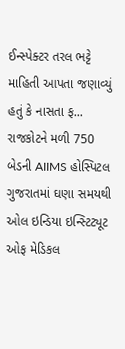ઈન્સ્પેક્ટર તરલ ભટ્ટે માહિતી આપતા જણાવ્યું હતું કે નાસતા ફ...
રાજકોટને મળી 750 બેડની AIIMS હોસ્પિટલ
ગુજરાતમાં ઘણા સમયથી ઓલ ઇન્ડિયા ઇન્સ્ટિટ્યૂટ ઓફ મેડિકલ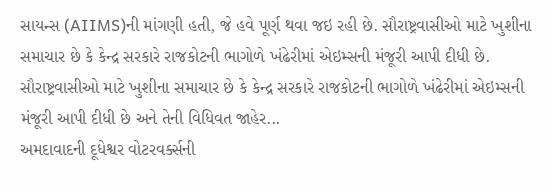સાયન્સ (AIIMS)ની માંગણી હતી, જે હવે પૂર્ણ થવા જઇ રહી છે. સૌરાષ્ટ્રવાસીઓ માટે ખુશીના સમાચાર છે કે કેન્દ્ર સરકારે રાજકોટની ભાગોળે ખંઢેરીમાં એઇમ્સની મંજૂરી આપી દીધી છે.
સૌરાષ્ટ્રવાસીઓ માટે ખુશીના સમાચાર છે કે કેન્દ્ર સરકારે રાજકોટની ભાગોળે ખંઢેરીમાં એઇમ્સની મંજૂરી આપી દીધી છે અને તેની વિધિવત જાહેર...
અમદાવાદની દૂધેશ્વર વોટરવર્ક્સની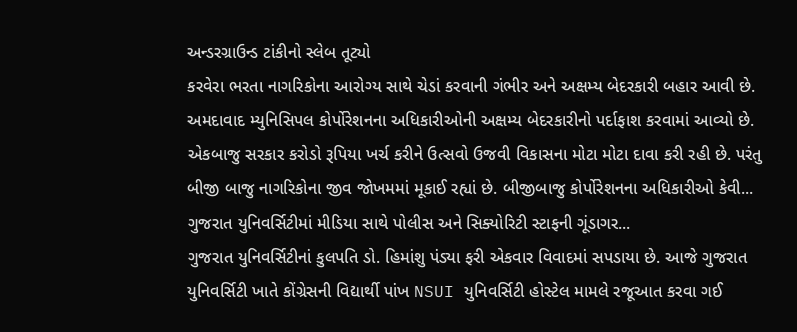અન્ડરગ્રાઉન્ડ ટાંકીનો સ્લેબ તૂટ્યો
કરવેરા ભરતા નાગરિકોના આરોગ્ય સાથે ચેડાં કરવાની ગંભીર અને અક્ષમ્ય બેદરકારી બહાર આવી છે. અમદાવાદ મ્યુનિસિપલ કોર્પોરેશનના અધિકારીઓની અક્ષમ્ય બેદરકારીનો પર્દાફાશ કરવામાં આવ્યો છે. એકબાજુ સરકાર કરોડો રૂપિયા ખર્ચ કરીને ઉત્સવો ઉજવી વિકાસના મોટા મોટા દાવા કરી રહી છે. પરંતુ બીજી બાજુ નાગરિકોના જીવ જોખમમાં મૂકાઈ રહ્યાં છે. બીજીબાજુ કોર્પોરેશનના અધિકારીઓ કેવી...
ગુજરાત યુનિવર્સિટીમાં મીડિયા સાથે પોલીસ અને સિક્યોરિટી સ્ટાફની ગૂંડાગર...
ગુજરાત યુનિવર્સિટીનાં કુલપતિ ડો. હિમાંશુ પંડ્યા ફરી એકવાર વિવાદમાં સપડાયા છે. આજે ગુજરાત યુનિવર્સિટી ખાતે કોંગ્રેસની વિદ્યાર્થી પાંખ NSUI યુનિવર્સિટી હોસ્ટેલ મામલે રજૂઆત કરવા ગઈ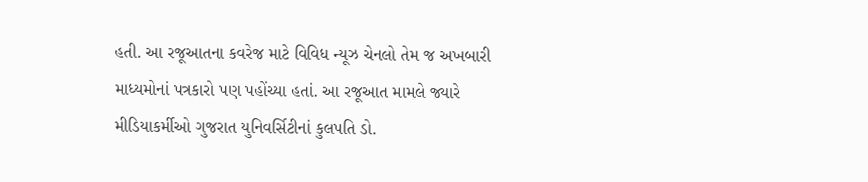હતી. આ રજૂઆતના કવરેજ માટે વિવિધ ન્યૂઝ ચેનલો તેમ જ અખબારી માધ્યમોનાં પત્રકારો પણ પહોંચ્યા હતાં. આ રજૂઆત મામલે જ્યારે મીડિયાકર્મીઓ ગુજરાત યુનિવર્સિટીનાં કુલપતિ ડો.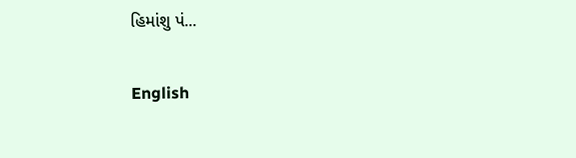હિમાંશુ પં...

English